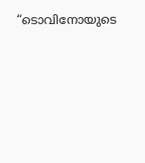“ടൊവിനോയുടെ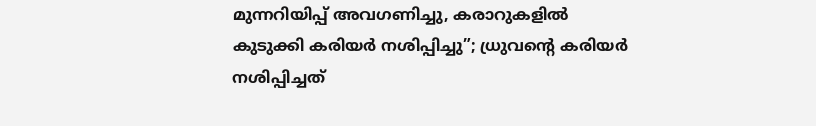മുന്നറിയിപ്പ് അവഗണിച്ചു, കരാറുകളിൽ കുടുക്കി കരിയർ നശിപ്പിച്ചു”; ധ്രുവന്റെ കരിയര്‍ നശിപ്പിച്ചത്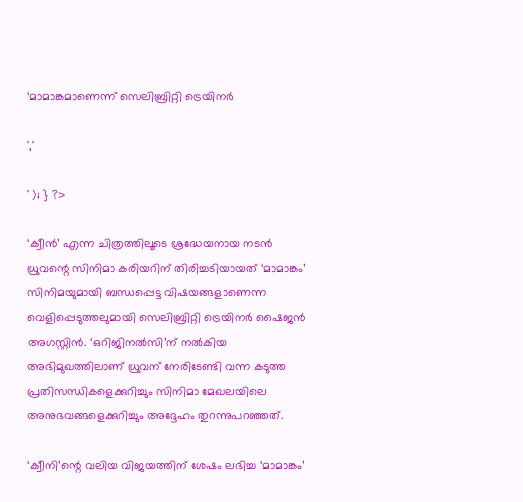‘മാമാങ്കമാണെന്ന് സെലിബ്രിറ്റി ട്രെയിനർ

','

' ); } ?>

‘ക്വീൻ’ എന്ന ചിത്രത്തിലൂടെ ശ്രദ്ധേയനായ നടൻ ധ്രുവന്റെ സിനിമാ കരിയറിന് തിരിച്ചടിയായത് ‘മാമാങ്കം’ സിനിമയുമായി ബന്ധപ്പെട്ട വിഷയങ്ങളാണെന്ന വെളിപ്പെടുത്തലുമായി സെലിബ്രിറ്റി ട്രെയിനർ ഷൈജൻ അഗസ്റ്റിൻ. ‘ഒറിജിനൽസി’ന് നൽകിയ അഭിമുഖത്തിലാണ് ധ്രുവന് നേരിടേണ്ടി വന്ന കടുത്ത പ്രതിസന്ധികളെക്കുറിച്ചും സിനിമാ മേഖലയിലെ അനുഭവങ്ങളെക്കുറിച്ചും അദ്ദേഹം തുറന്നുപറഞ്ഞത്.

‘ക്വീനി’ന്റെ വലിയ വിജയത്തിന് ശേഷം ലഭിച്ച ‘മാമാങ്കം’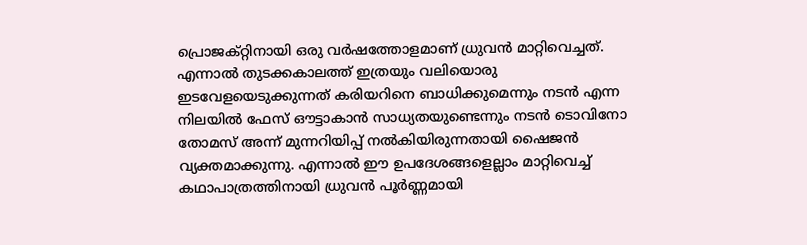പ്രൊജക്റ്റിനായി ഒരു വർഷത്തോളമാണ് ധ്രുവൻ മാറ്റിവെച്ചത്. എന്നാൽ തുടക്കകാലത്ത് ഇത്രയും വലിയൊരു ഇടവേളയെടുക്കുന്നത് കരിയറിനെ ബാധിക്കുമെന്നും നടൻ എന്ന നിലയിൽ ഫേസ് ഔട്ടാകാൻ സാധ്യതയുണ്ടെന്നും നടൻ ടൊവിനോ തോമസ് അന്ന് മുന്നറിയിപ്പ് നൽകിയിരുന്നതായി ഷൈജൻ വ്യക്തമാക്കുന്നു. എന്നാൽ ഈ ഉപദേശങ്ങളെല്ലാം മാറ്റിവെച്ച് കഥാപാത്രത്തിനായി ധ്രുവൻ പൂർണ്ണമായി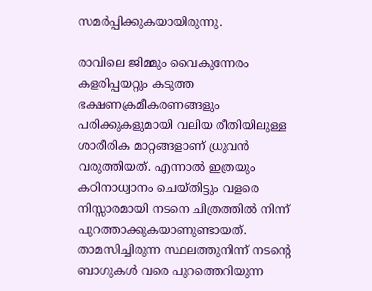സമർപ്പിക്കുകയായിരുന്നു.

രാവിലെ ജിമ്മും വൈകുന്നേരം കളരിപ്പയറ്റും കടുത്ത ഭക്ഷണക്രമീകരണങ്ങളും പരിക്കുകളുമായി വലിയ രീതിയിലുള്ള ശാരീരിക മാറ്റങ്ങളാണ് ധ്രുവൻ വരുത്തിയത്. എന്നാൽ ഇത്രയും കഠിനാധ്വാനം ചെയ്തിട്ടും വളരെ നിസ്സാരമായി നടനെ ചിത്രത്തിൽ നിന്ന് പുറത്താക്കുകയാണുണ്ടായത്. താമസിച്ചിരുന്ന സ്ഥലത്തുനിന്ന് നടന്റെ ബാഗുകൾ വരെ പുറത്തെറിയുന്ന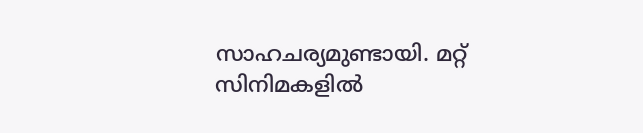സാഹചര്യമുണ്ടായി. മറ്റ് സിനിമകളിൽ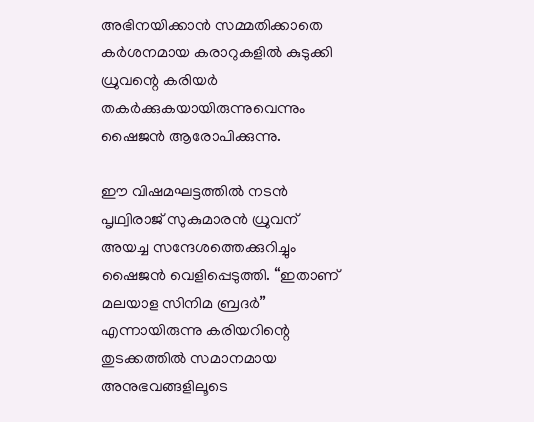അഭിനയിക്കാൻ സമ്മതിക്കാതെ കർശനമായ കരാറുകളിൽ കുടുക്കി ധ്രുവന്റെ കരിയർ തകർക്കുകയായിരുന്നുവെന്നും ഷൈജൻ ആരോപിക്കുന്നു.

ഈ വിഷമഘട്ടത്തിൽ നടൻ പൃഥ്വിരാജ് സുകുമാരൻ ധ്രുവന് അയച്ച സന്ദേശത്തെക്കുറിച്ചും ഷൈജൻ വെളിപ്പെടുത്തി. “ഇതാണ് മലയാള സിനിമ ബ്രദർ” എന്നായിരുന്നു കരിയറിന്റെ തുടക്കത്തിൽ സമാനമായ അനുഭവങ്ങളിലൂടെ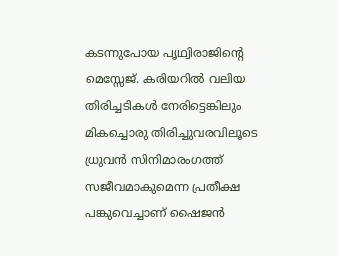കടന്നുപോയ പൃഥ്വിരാജിന്റെ മെസ്സേജ്. കരിയറിൽ വലിയ തിരിച്ചടികൾ നേരിട്ടെങ്കിലും മികച്ചൊരു തിരിച്ചുവരവിലൂടെ ധ്രുവൻ സിനിമാരംഗത്ത് സജീവമാകുമെന്ന പ്രതീക്ഷ പങ്കുവെച്ചാണ് ഷൈജൻ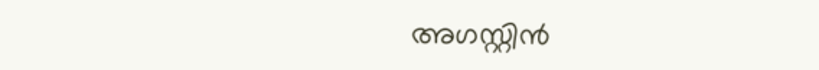അഗസ്റ്റിൻ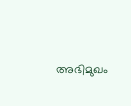അഭിമുഖം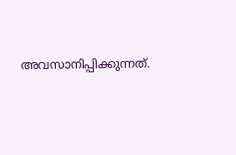അവസാനിപ്പിക്കുന്നത്.